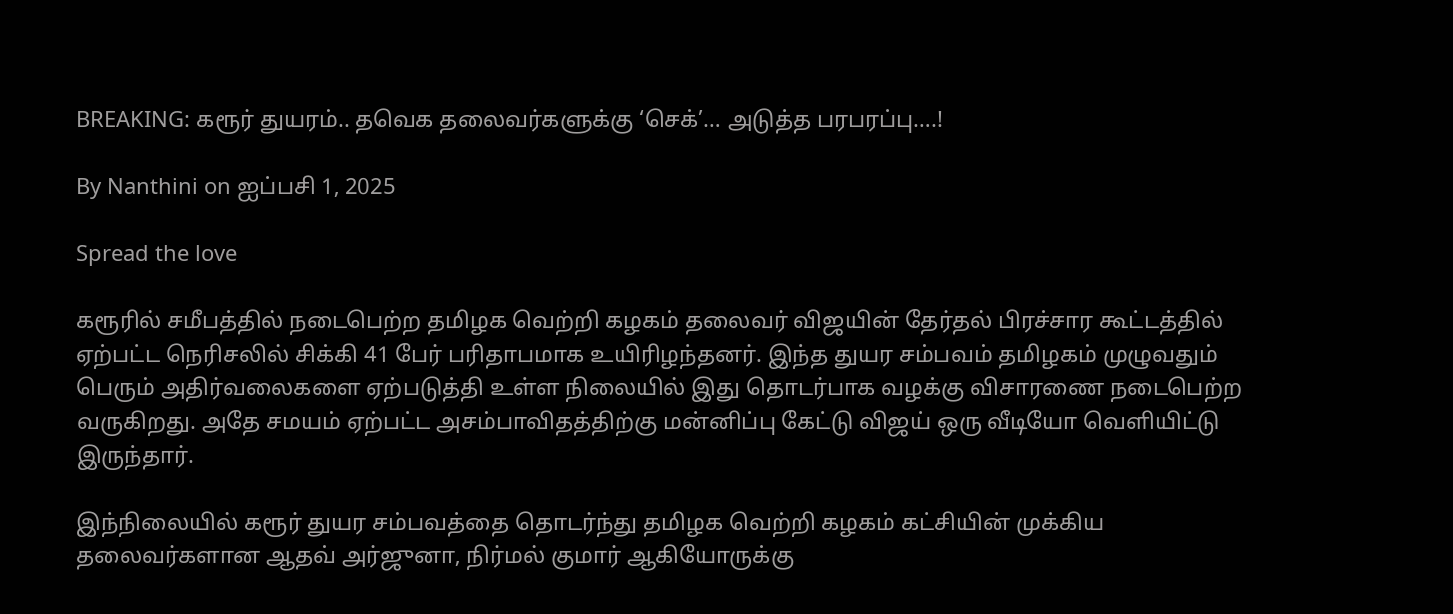BREAKING: கரூர் துயரம்.. தவெக தலைவர்களுக்கு ‘செக்’… அடுத்த பரபரப்பு….!

By Nanthini on ஐப்பசி 1, 2025

Spread the love

கரூரில் சமீபத்தில் நடைபெற்ற தமிழக வெற்றி கழகம் தலைவர் விஜயின் தேர்தல் பிரச்சார கூட்டத்தில் ஏற்பட்ட நெரிசலில் சிக்கி 41 பேர் பரிதாபமாக உயிரிழந்தனர். இந்த துயர சம்பவம் தமிழகம் முழுவதும் பெரும் அதிர்வலைகளை ஏற்படுத்தி உள்ள நிலையில் இது தொடர்பாக வழக்கு விசாரணை நடைபெற்ற வருகிறது. அதே சமயம் ஏற்பட்ட அசம்பாவிதத்திற்கு மன்னிப்பு கேட்டு விஜய் ஒரு வீடியோ வெளியிட்டு இருந்தார்.

இந்நிலையில் கரூர் துயர சம்பவத்தை தொடர்ந்து தமிழக வெற்றி கழகம் கட்சியின் முக்கிய தலைவர்களான ஆதவ் அர்ஜுனா, நிர்மல் குமார் ஆகியோருக்கு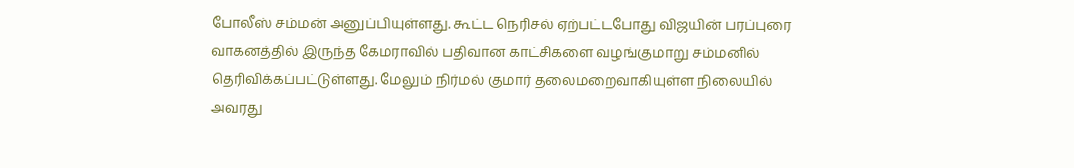போலீஸ் சம்மன் அனுப்பியுள்ளது. கூட்ட நெரிசல் ஏற்பட்டபோது விஜயின் பரப்புரை வாகனத்தில் இருந்த கேமராவில் பதிவான காட்சிகளை வழங்குமாறு சம்மனில் தெரிவிக்கப்பட்டுள்ளது. மேலும் நிர்மல் குமார் தலைமறைவாகியுள்ள நிலையில் அவரது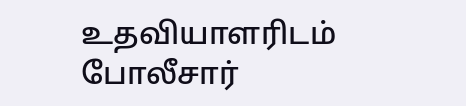உதவியாளரிடம் போலீசார்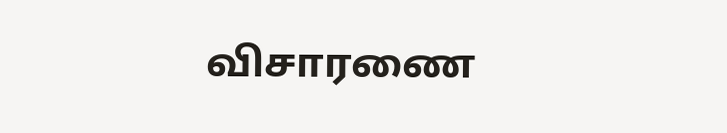விசாரணை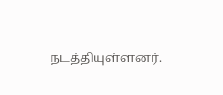நடத்தியுள்ளனர்.